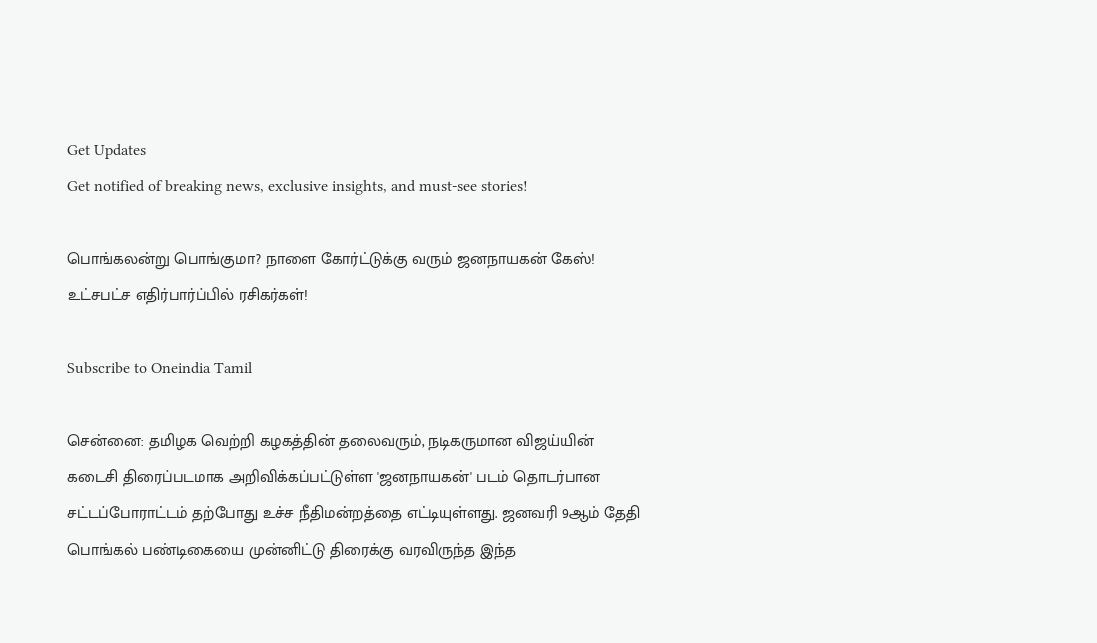Get Updates
Get notified of breaking news, exclusive insights, and must-see stories!

பொங்கலன்று பொங்குமா? நாளை கோர்ட்டுக்கு வரும் ஜனநாயகன் கேஸ்! உட்சபட்ச எதிர்பார்ப்பில் ரசிகர்கள்!

Subscribe to Oneindia Tamil

சென்னை: தமிழக வெற்றி கழகத்தின் தலைவரும், நடிகருமான விஜய்யின் கடைசி திரைப்படமாக அறிவிக்கப்பட்டுள்ள 'ஜனநாயகன்' படம் தொடர்பான சட்டப்போராட்டம் தற்போது உச்ச நீதிமன்றத்தை எட்டியுள்ளது. ஜனவரி 9ஆம் தேதி பொங்கல் பண்டிகையை முன்னிட்டு திரைக்கு வரவிருந்த இந்த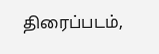திரைப்படம்,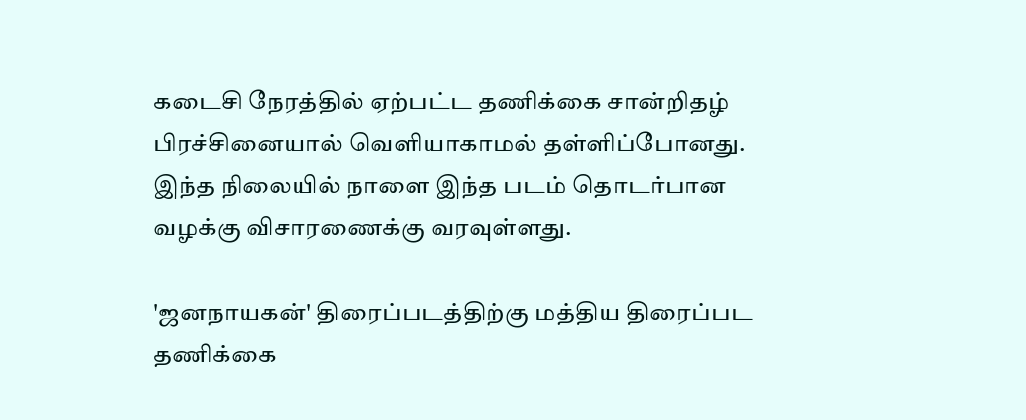கடைசி நேரத்தில் ஏற்பட்ட தணிக்கை சான்றிதழ் பிரச்சினையால் வெளியாகாமல் தள்ளிப்போனது. இந்த நிலையில் நாளை இந்த படம் தொடர்பான வழக்கு விசாரணைக்கு வரவுள்ளது.

'ஜனநாயகன்' திரைப்படத்திற்கு மத்திய திரைப்பட தணிக்கை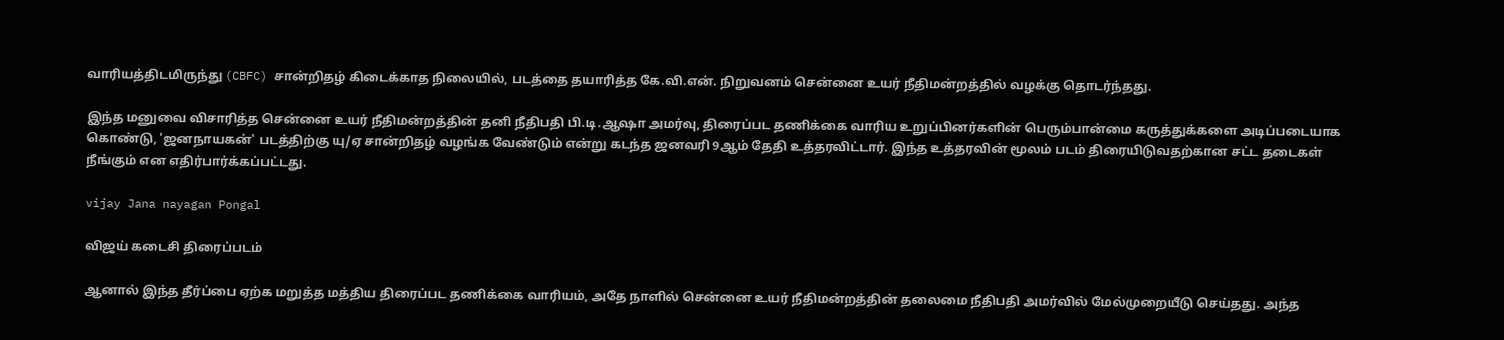வாரியத்திடமிருந்து (CBFC) சான்றிதழ் கிடைக்காத நிலையில், படத்தை தயாரித்த கே.வி.என். நிறுவனம் சென்னை உயர் நீதிமன்றத்தில் வழக்கு தொடர்ந்தது.

இந்த மனுவை விசாரித்த சென்னை உயர் நீதிமன்றத்தின் தனி நீதிபதி பி.டி.ஆஷா அமர்வு, திரைப்பட தணிக்கை வாரிய உறுப்பினர்களின் பெரும்பான்மை கருத்துக்களை அடிப்படையாக கொண்டு, 'ஜனநாயகன்' படத்திற்கு யு/ஏ சான்றிதழ் வழங்க வேண்டும் என்று கடந்த ஜனவரி 9ஆம் தேதி உத்தரவிட்டார். இந்த உத்தரவின் மூலம் படம் திரையிடுவதற்கான சட்ட தடைகள் நீங்கும் என எதிர்பார்க்கப்பட்டது.

vijay Jana nayagan Pongal

விஜய் கடைசி திரைப்படம்

ஆனால் இந்த தீர்ப்பை ஏற்க மறுத்த மத்திய திரைப்பட தணிக்கை வாரியம், அதே நாளில் சென்னை உயர் நீதிமன்றத்தின் தலைமை நீதிபதி அமர்வில் மேல்முறையீடு செய்தது. அந்த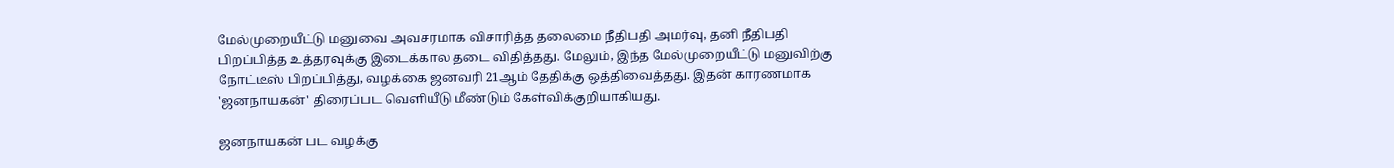மேல்முறையீட்டு மனுவை அவசரமாக விசாரித்த தலைமை நீதிபதி அமர்வு, தனி நீதிபதி பிறப்பித்த உத்தரவுக்கு இடைக்கால தடை விதித்தது. மேலும், இந்த மேல்முறையீட்டு மனுவிற்கு நோட்டீஸ் பிறப்பித்து, வழக்கை ஜனவரி 21ஆம் தேதிக்கு ஒத்திவைத்தது. இதன் காரணமாக 'ஜனநாயகன்' திரைப்பட வெளியீடு மீண்டும் கேள்விக்குறியாகியது.

ஜனநாயகன் பட வழக்கு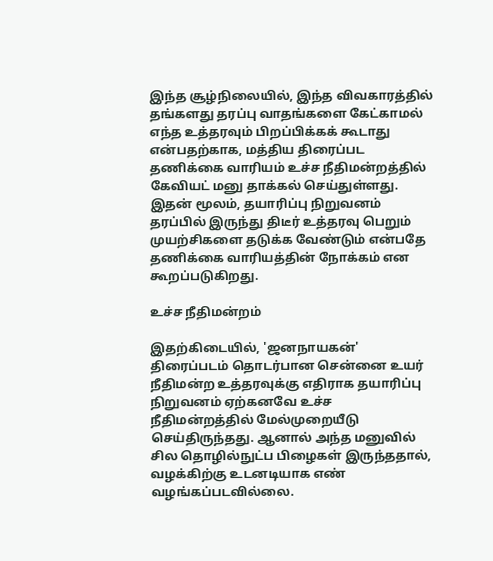இந்த சூழ்நிலையில், இந்த விவகாரத்தில் தங்களது தரப்பு வாதங்களை கேட்காமல் எந்த உத்தரவும் பிறப்பிக்கக் கூடாது என்பதற்காக, மத்திய திரைப்பட தணிக்கை வாரியம் உச்ச நீதிமன்றத்தில் கேவியட் மனு தாக்கல் செய்துள்ளது. இதன் மூலம், தயாரிப்பு நிறுவனம் தரப்பில் இருந்து திடீர் உத்தரவு பெறும் முயற்சிகளை தடுக்க வேண்டும் என்பதே தணிக்கை வாரியத்தின் நோக்கம் என கூறப்படுகிறது.

உச்ச நீதிமன்றம்

இதற்கிடையில், 'ஜனநாயகன்' திரைப்படம் தொடர்பான சென்னை உயர் நீதிமன்ற உத்தரவுக்கு எதிராக தயாரிப்பு நிறுவனம் ஏற்கனவே உச்ச நீதிமன்றத்தில் மேல்முறையீடு செய்திருந்தது. ஆனால் அந்த மனுவில் சில தொழில்நுட்ப பிழைகள் இருந்ததால், வழக்கிற்கு உடனடியாக எண் வழங்கப்படவில்லை.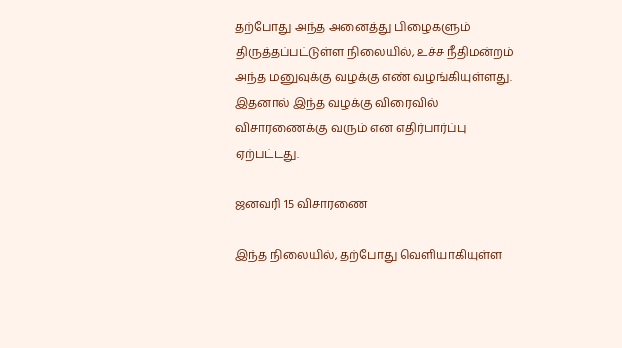தற்போது அந்த அனைத்து பிழைகளும் திருத்தப்பட்டுள்ள நிலையில், உச்ச நீதிமன்றம் அந்த மனுவுக்கு வழக்கு எண் வழங்கியுள்ளது. இதனால் இந்த வழக்கு விரைவில் விசாரணைக்கு வரும் என எதிர்பார்ப்பு ஏற்பட்டது.

ஜனவரி 15 விசாரணை

இந்த நிலையில், தற்போது வெளியாகியுள்ள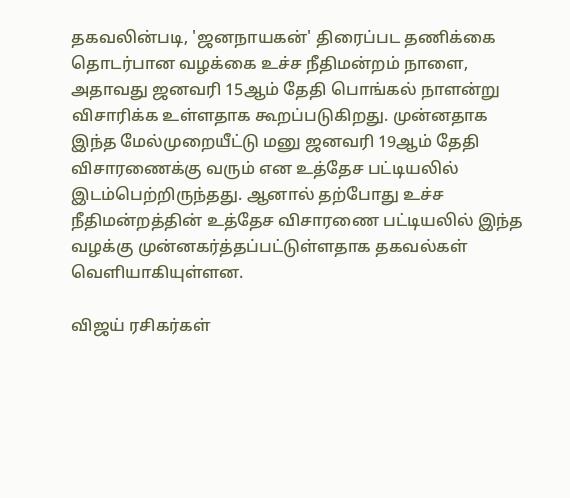தகவலின்படி, 'ஜனநாயகன்' திரைப்பட தணிக்கை தொடர்பான வழக்கை உச்ச நீதிமன்றம் நாளை, அதாவது ஜனவரி 15ஆம் தேதி பொங்கல் நாளன்று விசாரிக்க உள்ளதாக கூறப்படுகிறது. முன்னதாக இந்த மேல்முறையீட்டு மனு ஜனவரி 19ஆம் தேதி விசாரணைக்கு வரும் என உத்தேச பட்டியலில் இடம்பெற்றிருந்தது. ஆனால் தற்போது உச்ச நீதிமன்றத்தின் உத்தேச விசாரணை பட்டியலில் இந்த வழக்கு முன்னகர்த்தப்பட்டுள்ளதாக தகவல்கள் வெளியாகியுள்ளன.

விஜய் ரசிகர்கள்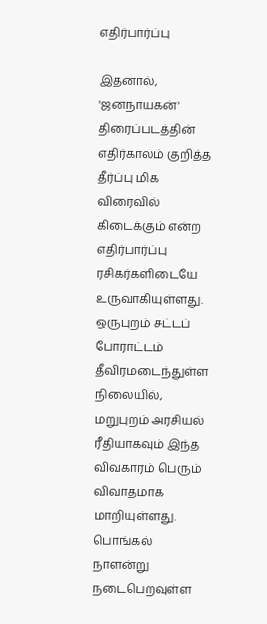எதிர்பார்ப்பு

இதனால், 'ஜனநாயகன்' திரைப்படத்தின் எதிர்காலம் குறித்த தீர்ப்பு மிக விரைவில் கிடைக்கும் என்ற எதிர்பார்ப்பு ரசிகர்களிடையே உருவாகியுள்ளது. ஒருபுறம் சட்டப் போராட்டம் தீவிரமடைந்துள்ள நிலையில், மறுபுறம் அரசியல் ரீதியாகவும் இந்த விவகாரம் பெரும் விவாதமாக மாறியுள்ளது. பொங்கல் நாளன்று நடைபெறவுள்ள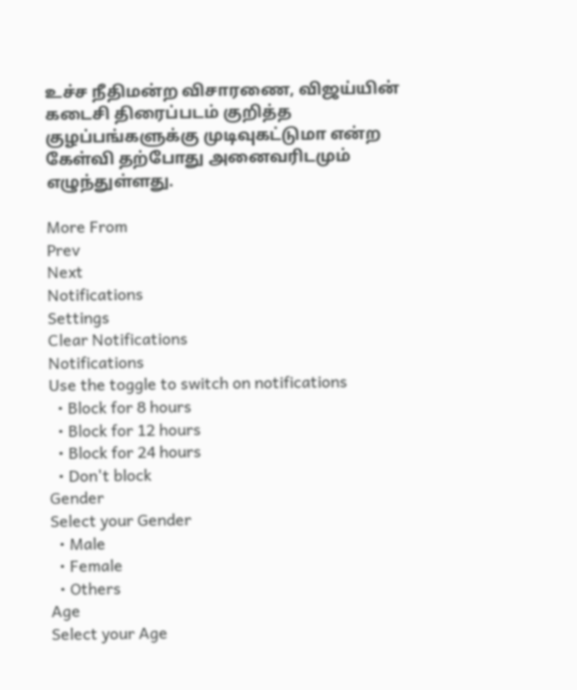உச்ச நீதிமன்ற விசாரணை, விஜய்யின் கடைசி திரைப்படம் குறித்த குழப்பங்களுக்கு முடிவுகட்டுமா என்ற கேள்வி தற்போது அனைவரிடமும் எழுந்துள்ளது.

More From
Prev
Next
Notifications
Settings
Clear Notifications
Notifications
Use the toggle to switch on notifications
  • Block for 8 hours
  • Block for 12 hours
  • Block for 24 hours
  • Don't block
Gender
Select your Gender
  • Male
  • Female
  • Others
Age
Select your Age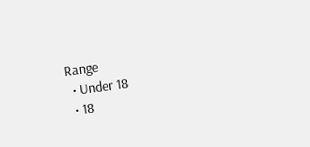Range
  • Under 18
  • 18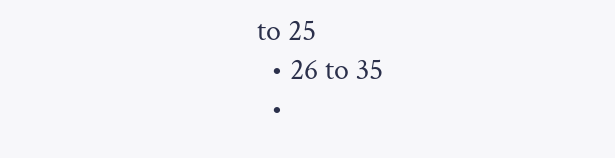to 25
  • 26 to 35
  •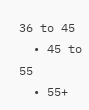36 to 45
  • 45 to 55
  • 55+